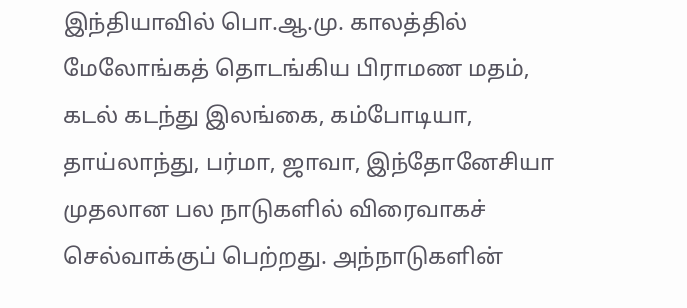இந்தியாவில் பொ.ஆ.மு. காலத்தில் மேலோங்கத் தொடங்கிய பிராமண மதம், கடல் கடந்து இலங்கை, கம்போடியா, தாய்லாந்து, பர்மா, ஜாவா, இந்தோனேசியா முதலான பல நாடுகளில் விரைவாகச் செல்வாக்குப் பெற்றது. அந்நாடுகளின்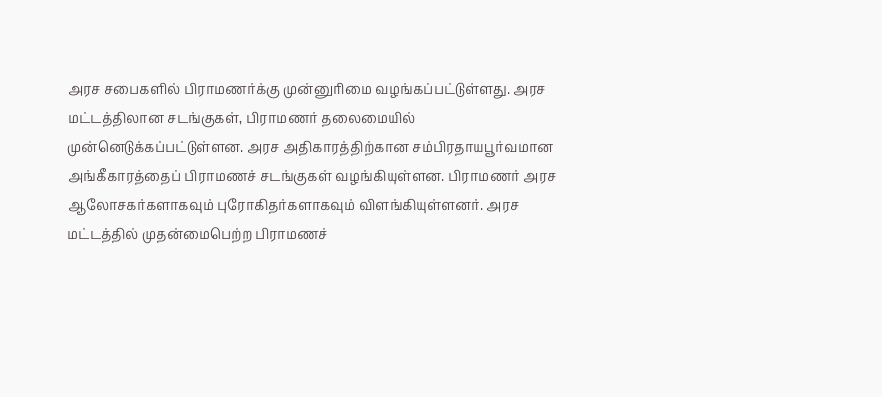அரச சபைகளில் பிராமணர்க்கு முன்னுரிமை வழங்கப்பட்டுள்ளது. அரச மட்டத்திலான சடங்குகள், பிராமணர் தலைமையில் முன்னெடுக்கப்பட்டுள்ளன. அரச அதிகாரத்திற்கான சம்பிரதாயபூர்வமான அங்கீகாரத்தைப் பிராமணச் சடங்குகள் வழங்கியுள்ளன. பிராமணர் அரச ஆலோசகர்களாகவும் புரோகிதர்களாகவும் விளங்கியுள்ளனர். அரச மட்டத்தில் முதன்மைபெற்ற பிராமணச்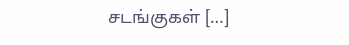சடங்குகள் […]